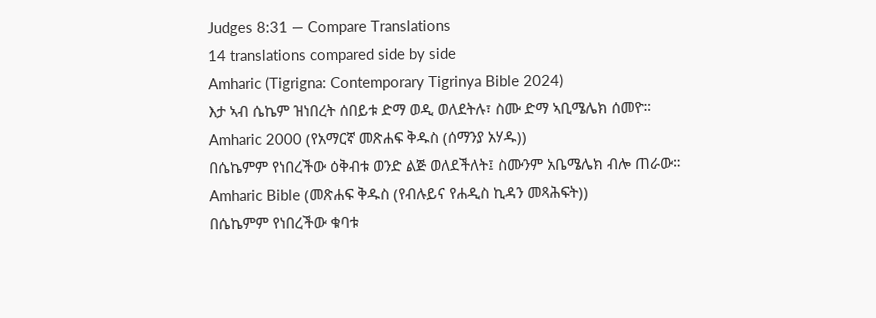Judges 8:31 — Compare Translations
14 translations compared side by side
Amharic (Tigrigna: Contemporary Tigrinya Bible 2024)
እታ ኣብ ሴኬም ዝነበረት ሰበይቱ ድማ ወዲ ወለደትሉ፣ ስሙ ድማ ኣቢሜሌክ ሰመዮ።
Amharic 2000 (የአማርኛ መጽሐፍ ቅዱስ (ሰማንያ አሃዱ))
በሴኬምም የነበረችው ዕቅብቱ ወንድ ልጅ ወለደችለት፤ ስሙንም አቤሜሌክ ብሎ ጠራው።
Amharic Bible (መጽሐፍ ቅዱስ (የብሉይና የሐዲስ ኪዳን መጻሕፍት))
በሴኬምም የነበረችው ቁባቱ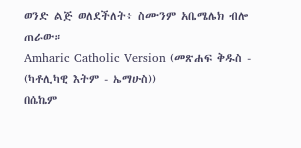ወንድ ልጅ ወለደችለት፥ ስሙንም አቤሜሌክ ብሎ ጠራው።
Amharic Catholic Version (መጽሐፍ ቅዱስ - (ካቶሊካዊ እትም - ኤማሁስ))
በሴኬም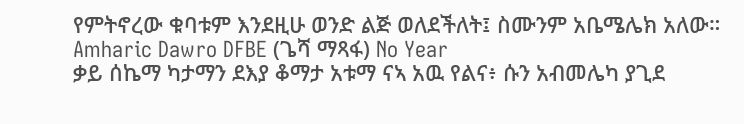የምትኖረው ቁባቱም እንደዚሁ ወንድ ልጅ ወለደችለት፤ ስሙንም አቤሜሌክ አለው።
Amharic Dawro DFBE (ጌሻ ማጻፋ) No Year
ቃይ ሰኬማ ካታማን ደእያ ቆማታ አቱማ ናኣ አዉ የልና፥ ሱን አብመሌካ ያጊደ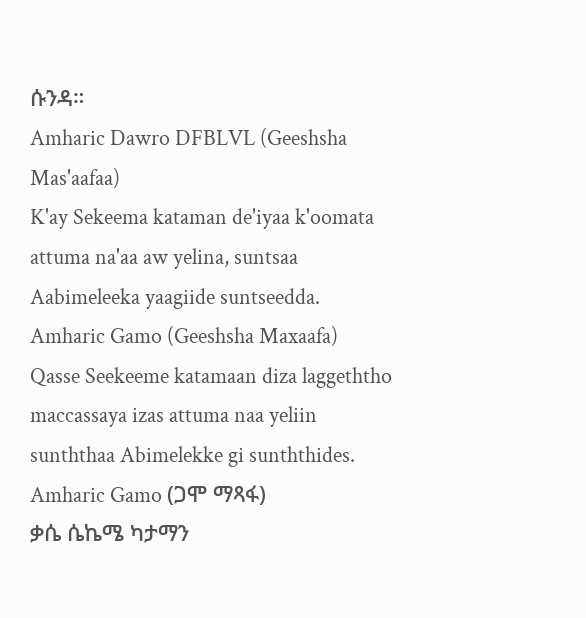ሱንዳ።
Amharic Dawro DFBLVL (Geeshsha Mas'aafaa)
K'ay Sekeema kataman de'iyaa k'oomata attuma na'aa aw yelina, suntsaa Aabimeleeka yaagiide suntseedda.
Amharic Gamo (Geeshsha Maxaafa)
Qasse Seekeeme katamaan diza laggeththo maccassaya izas attuma naa yeliin sunththaa Abimelekke gi sunththides.
Amharic Gamo (ጋሞ ማጻፋ)
ቃሴ ሴኬሜ ካታማን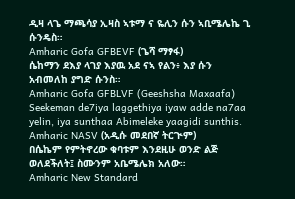ዲዛ ላጌ ማጫሳያ ኢዛስ ኣቱማ ና ዬሊን ሱን ኣቢሜሌኬ ጊ ሱንዴስ።
Amharic Gofa GFBEVF (ጌሻ ማፃፋ)
ሴከማን ደእያ ላገያ እያዉ አደ ናኣ የልን፥ እያ ሱን አብመለከ ያግድ ሱንስ።
Amharic Gofa GFBLVF (Geeshsha Maxaafa)
Seekeman de7iya laggethiya iyaw adde na7aa yelin, iya sunthaa Abimeleke yaagidi sunthis.
Amharic NASV (አዲሱ መደበኛ ትርጒም)
በሴኬም የምትኖረው ቁባቱም እንደዚሁ ወንድ ልጅ ወለደችለት፤ ስሙንም አቤሜሌክ አለው።
Amharic New Standard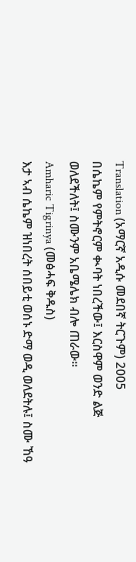Translation (አማርኛ አዲሱ መደበኛ ትርጉም) 2005
በሴኬም የምትኖርም ቊባት ነበረችው፤ እርስዋም ወንድ ልጅ ወለደችለት፤ ስሙንም አቤሜሌክ ብሎ ጠራው።
Amharic Tigrinya (መፅሓፍ ቅዱስ)
እታ ኣብ ሴኬም ዝነበረት ሰበይቲ ወሰኑ ድማ ወዲ ወለደትሉ፤ ስሙ ኸዓ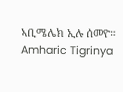ኣቢሜሌክ ኢሉ ሰመዮ።
Amharic Tigrinya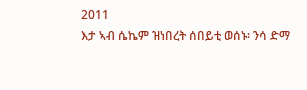2011
እታ ኣብ ሴኬም ዝነበረት ሰበይቲ ወሰኑ፡ ንሳ ድማ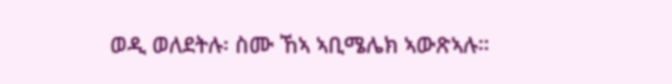ወዲ ወለደትሉ፡ ስሙ ኸኣ ኣቢሜሌክ ኣውጽኣሉ።